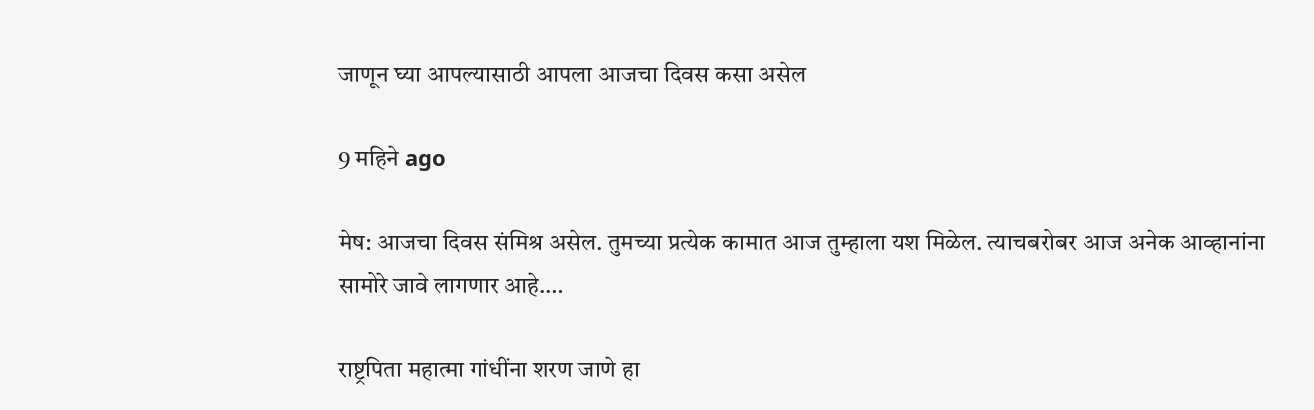जाणून घ्या आपल्यासाठी आपला आजचा दिवस कसा असेल

9 महिने ago

मेष: आजचा दिवस संमिश्र असेल. तुमच्या प्रत्येक कामात आज तुम्हाला यश मिळेल. त्याचबरोबर आज अनेक आव्हानांना सामोरे जावे लागणार आहे.…

राष्ट्रपिता महात्मा गांधींना शरण जाणे हा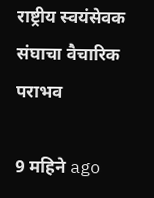राष्ट्रीय स्वयंसेवक संघाचा वैचारिक पराभव

9 महिने ago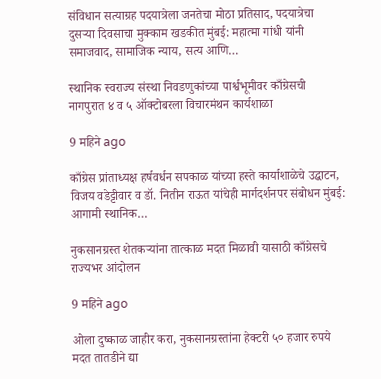संविधान सत्याग्रह पदयात्रेला जनतेचा मोठा प्रतिसाद, पदयात्रेचा दुसऱ्या दिवसाचा मुक्काम खडकीत मुंबई: महात्मा गांधी यांनी समाजवाद, सामाजिक न्याय, सत्य आणि…

स्थानिक स्वराज्य संस्था निवडणुकांच्या पार्श्वभूमीवर काँग्रेसची नागपुरात ४ व ५ ऑक्टोबरला विचारमंथन कार्यशाळा

9 महिने ago

काँग्रेस प्रांताध्यक्ष हर्षवर्धन सपकाळ यांच्या हस्ते कार्याशाळेचे उद्घाटन, विजय वडेट्टीवार व डॉ. नितीन राऊत यांचेही मार्गदर्शनपर संबोधन मुंबई: आगामी स्थानिक…

नुकसानग्रस्त शेतकऱ्यांना तात्काळ मदत मिळावी यासाठी काँग्रेसचे राज्यभर आंदोलन

9 महिने ago

ओला दुष्काळ जाहीर करा, नुकसानग्रस्तांना हेक्टरी ५० हजार रुपये मदत तातडीने द्या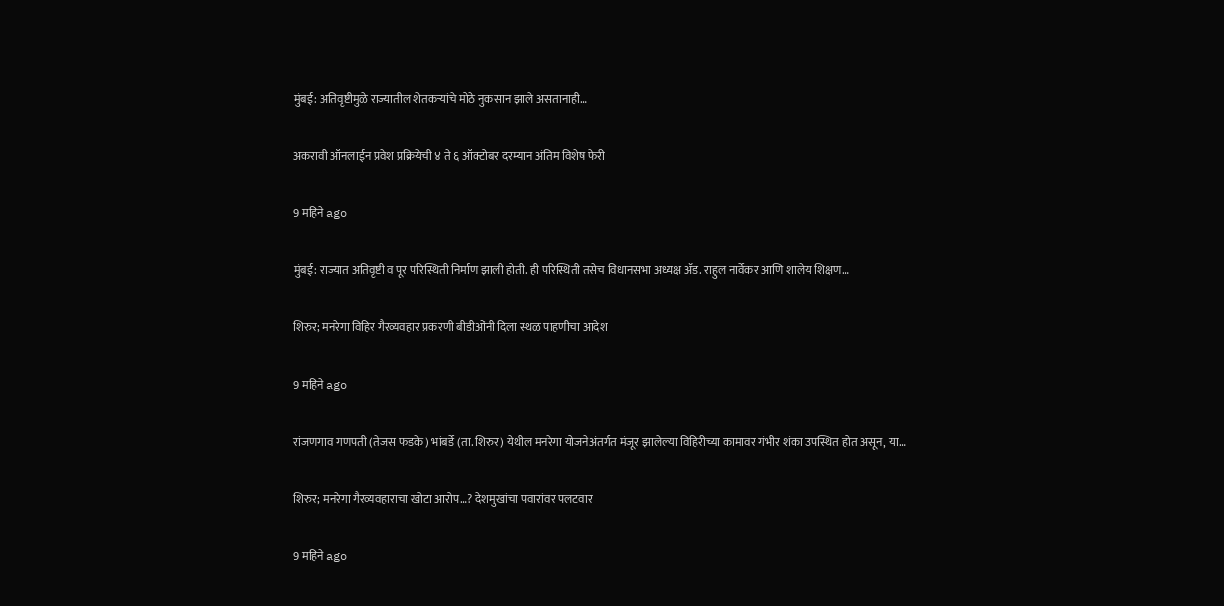मुंबई: अतिवृष्टीमुळे राज्यातील शेतकऱ्यांचे मोठे नुकसान झाले असतानाही…

अकरावी ऑनलाईन प्रवेश प्रक्रियेची ४ ते ६ ऑक्टोबर दरम्यान अंतिम विशेष फेरी

9 महिने ago

मुंबई: राज्यात अतिवृष्टी व पूर परिस्थिती निर्माण झाली होती. ही परिस्थिती तसेच विधानसभा अध्यक्ष ॲड. राहुल नार्वेकर आणि शालेय शिक्षण…

शिरुर; मनरेगा विहिर गैरव्यवहार प्रकरणी बीडीओंनी दिला स्थळ पाहणीचा आदेश

9 महिने ago

रांजणगाव गणपती (तेजस फडके) भांबर्डे (ता. शिरुर) येथील मनरेगा योजनेअंतर्गत मंजूर झालेल्या विहिरीच्या कामावर गंभीर शंका उपस्थित होत असून, या…

शिरुर; मनरेगा गैरव्यवहाराचा खोटा आरोप…? देशमुखांचा पवारांवर पलटवार

9 महिने ago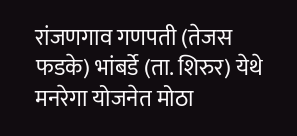रांजणगाव गणपती (तेजस फडके) भांबर्डे (ता. शिरुर) येथे मनरेगा योजनेत मोठा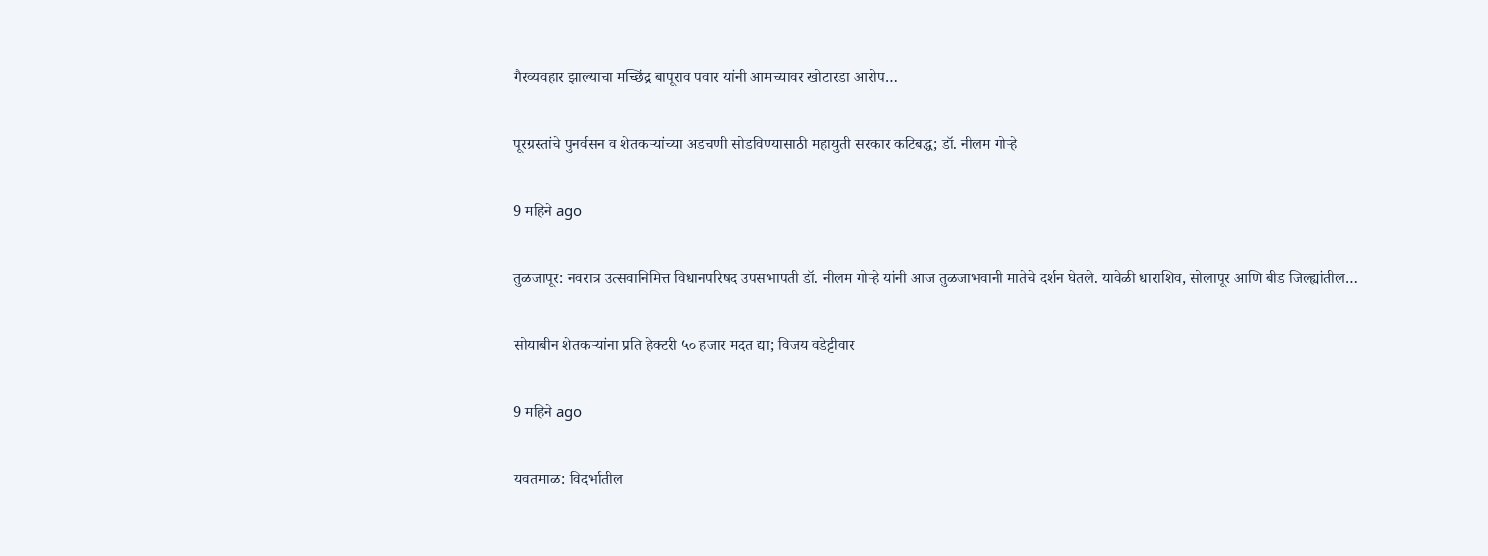गैरव्यवहार झाल्याचा मच्छिंद्र बापूराव पवार यांनी आमच्यावर खोटारडा आरोप…

पूरग्रस्तांचे पुनर्वसन व शेतकऱ्यांच्या अडचणी सोडविण्यासाठी महायुती सरकार कटिबद्ध; डॉ. नीलम गोऱ्हे

9 महिने ago

तुळजापूर: नवरात्र उत्सवानिमित्त विधानपरिषद उपसभापती डॉ. नीलम गोऱ्हे यांनी आज तुळजाभवानी मातेचे दर्शन घेतले. यावेळी धाराशिव, सोलापूर आणि बीड जिल्ह्यांतील…

सोयाबीन शेतकऱ्यांना प्रति हेक्टरी ५० हजार मदत द्या; विजय वडेट्टीवार

9 महिने ago

यवतमाळ: विदर्भातील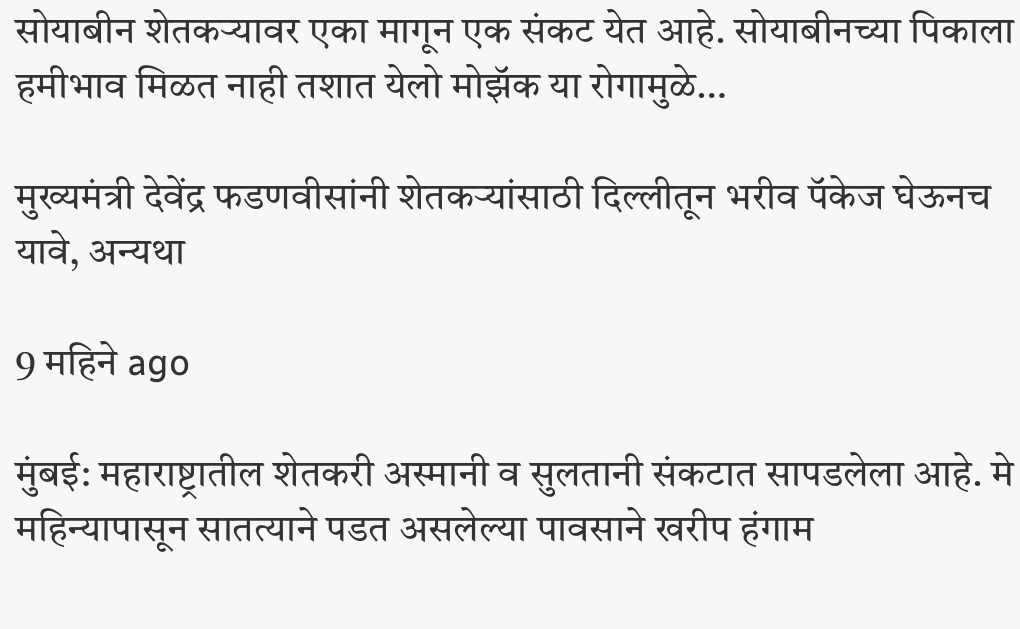सोयाबीन शेतकऱ्यावर एका मागून एक संकट येत आहे. सोयाबीनच्या पिकाला हमीभाव मिळत नाही तशात येलो मोझॅक या रोगामुळे…

मुख्यमंत्री देवेंद्र फडणवीसांनी शेतकऱ्यांसाठी दिल्लीतून भरीव पॅकेज घेऊनच यावे, अन्यथा

9 महिने ago

मुंबई: महाराष्ट्रातील शेतकरी अस्मानी व सुलतानी संकटात सापडलेला आहे. मे महिन्यापासून सातत्याने पडत असलेल्या पावसाने खरीप हंगाम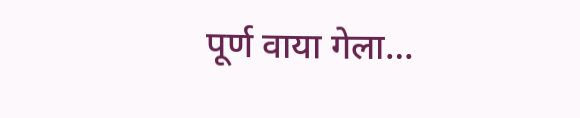पूर्ण वाया गेला…